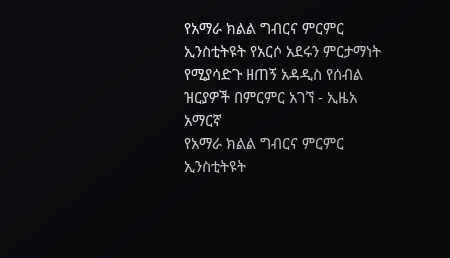የአማራ ክልል ግብርና ምርምር ኢንስቲትዩት የአርሶ አደሩን ምርታማነት የሚያሳድጉ ዘጠኝ አዳዲስ የሰብል ዝርያዎች በምርምር አገኘ - ኢዜአ አማርኛ
የአማራ ክልል ግብርና ምርምር ኢንስቲትዩት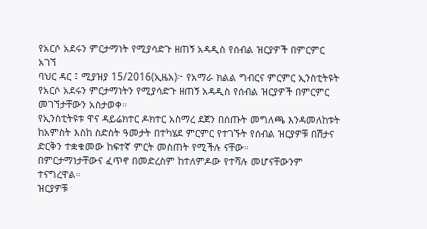የአርሶ አደሩን ምርታማነት የሚያሳድጉ ዘጠኝ አዳዲስ የሰብል ዝርያዎች በምርምር አገኘ
ባህር ዳር ፤ ሚያዝያ 15/2016(ኢዜአ)፦ የአማራ ክልል ግብርና ምርምር ኢንስቲትዩት የአርሶ አደሩን ምርታማነትን የሚያሳድጉ ዘጠኝ አዳዲስ የሰብል ዝርያዎች በምርምር መገኘታቸውን አስታወቀ።
የኢንስቲትዩቱ ዋና ዳይሬክተር ዶክተር አስማረ ደጀን በሰጡት መግለጫ እንዳመለከቱት ከአምስት እስከ ስድስት ዓመታት በተካሄደ ምርምር የተገኙት የሰብል ዝርያዎቹ በሽታና ድርቅን ተቋቁመው ከፍተኛ ምርት መስጠት የሚችሉ ናቸው።
በምርታማነታቸውና ፈጥኖ በመድረስም ከተለምዶው የተሻሉ መሆናቸውንም ተናግረዋል።
ዝርያዎቹ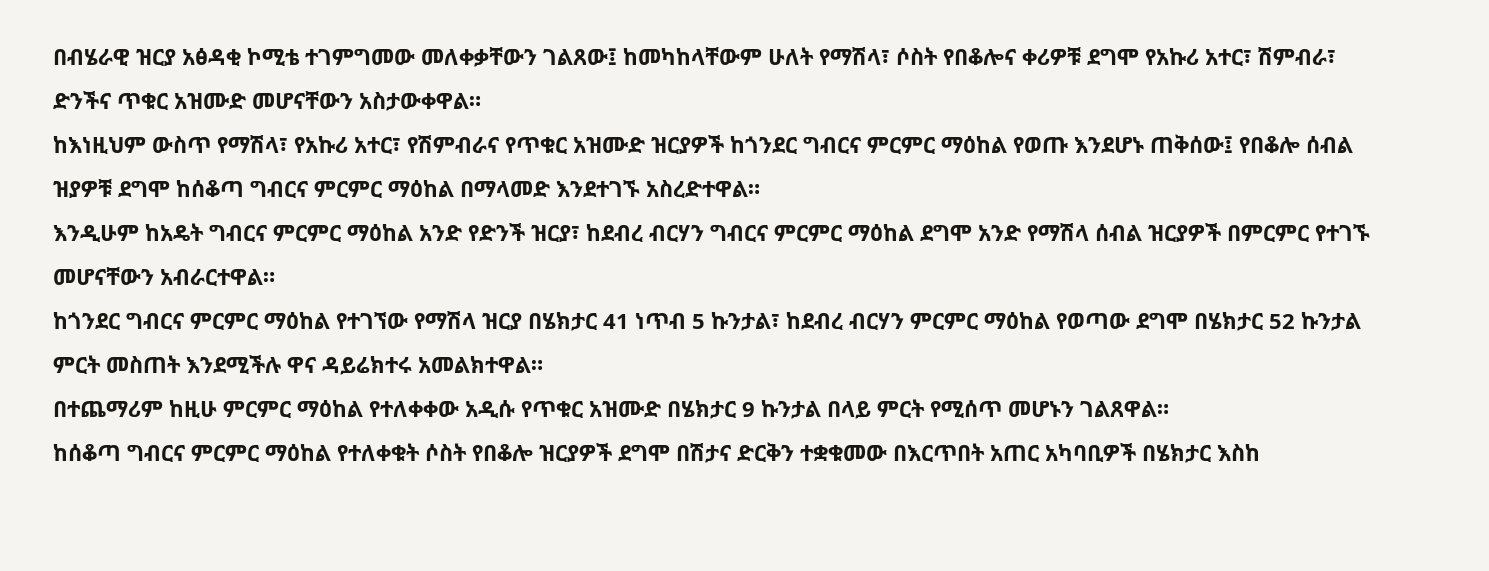በብሄራዊ ዝርያ አፅዳቂ ኮሚቴ ተገምግመው መለቀቃቸውን ገልጸው፤ ከመካከላቸውም ሁለት የማሽላ፣ ሶስት የበቆሎና ቀሪዎቹ ደግሞ የአኩሪ አተር፣ ሽምብራ፣ ድንችና ጥቁር አዝሙድ መሆናቸውን አስታውቀዋል።
ከእነዚህም ውስጥ የማሽላ፣ የአኩሪ አተር፣ የሽምብራና የጥቁር አዝሙድ ዝርያዎች ከጎንደር ግብርና ምርምር ማዕከል የወጡ እንደሆኑ ጠቅሰው፤ የበቆሎ ሰብል ዝያዎቹ ደግሞ ከሰቆጣ ግብርና ምርምር ማዕከል በማላመድ እንደተገኙ አስረድተዋል።
እንዲሁም ከአዴት ግብርና ምርምር ማዕከል አንድ የድንች ዝርያ፣ ከደብረ ብርሃን ግብርና ምርምር ማዕከል ደግሞ አንድ የማሽላ ሰብል ዝርያዎች በምርምር የተገኙ መሆናቸውን አብራርተዋል።
ከጎንደር ግብርና ምርምር ማዕከል የተገኘው የማሽላ ዝርያ በሄክታር 41 ነጥብ 5 ኩንታል፣ ከደብረ ብርሃን ምርምር ማዕከል የወጣው ደግሞ በሄክታር 52 ኩንታል ምርት መስጠት እንደሚችሉ ዋና ዳይሬክተሩ አመልክተዋል።
በተጨማሪም ከዚሁ ምርምር ማዕከል የተለቀቀው አዲሱ የጥቁር አዝሙድ በሄክታር 9 ኩንታል በላይ ምርት የሚሰጥ መሆኑን ገልጸዋል።
ከሰቆጣ ግብርና ምርምር ማዕከል የተለቀቁት ሶስት የበቆሎ ዝርያዎች ደግሞ በሽታና ድርቅን ተቋቁመው በእርጥበት አጠር አካባቢዎች በሄክታር እስከ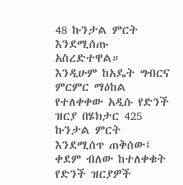48 ኩንታል ምርት እንደሚሰጡ አስረድተዋል።
እንዲሁም ከአዴት ግብርና ምርምር ማዕከል የተለቀቀው አዲሱ የድንች ዝርያ በሄክታር 425 ኩንታል ምርት እንደሚሰጥ ጠቅሰው፤ ቀደም ብለው ከተለቀቁት የድንች ዝርያዎች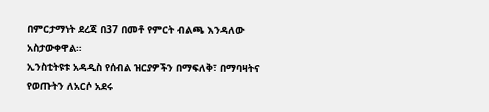በምርታማነት ደረጃ በ37 በመቶ የምርት ብልጫ እንዳለው አስታውቀዋል።
ኢንስቲትዩቱ አዳዲስ የሰብል ዝርያዎችን በማፍለቅ፣ በማባዛትና የወጡትን ለአርሶ አደሩ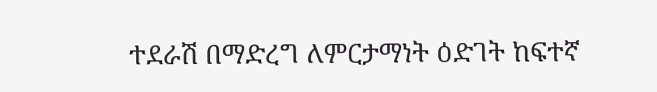ተደራሽ በማድረግ ለምርታማነት ዕድገት ከፍተኛ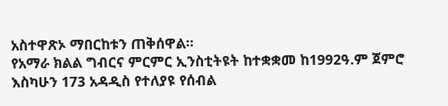አስተዋጽኦ ማበርከቱን ጠቅሰዋል።
የአማራ ክልል ግብርና ምርምር ኢንስቲትዩት ከተቋቋመ ከ1992ዓ.ም ጀምሮ እስካሁን 173 አዳዲስ የተለያዩ የሰብል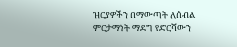ዝርያዎችን በማውጣት ለሰብል ምርታማነት ማደግ የድርሻውን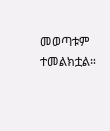መወጣቱም ተመልክቷል።